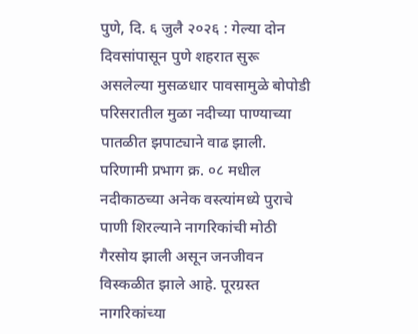पुणे, दि. ६ जुलै २०२६ : गेल्या दोन दिवसांपासून पुणे शहरात सुरू असलेल्या मुसळधार पावसामुळे बोपोडी परिसरातील मुळा नदीच्या पाण्याच्या पातळीत झपाट्याने वाढ झाली. परिणामी प्रभाग क्र. ०८ मधील नदीकाठच्या अनेक वस्त्यांमध्ये पुराचे पाणी शिरल्याने नागरिकांची मोठी गैरसोय झाली असून जनजीवन विस्कळीत झाले आहे. पूरग्रस्त नागरिकांच्या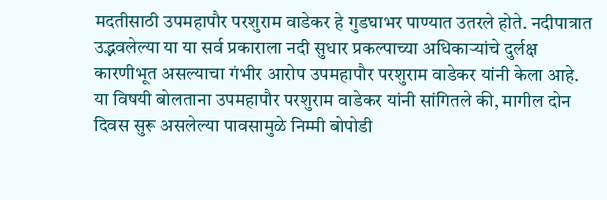मदतीसाठी उपमहापौर परशुराम वाडेकर हे गुडघाभर पाण्यात उतरले होते. नदीपात्रात उद्भवलेल्या या या सर्व प्रकाराला नदी सुधार प्रकल्पाच्या अधिकाऱ्यांचे दुर्लक्ष कारणीभूत असल्याचा गंभीर आरोप उपमहापौर परशुराम वाडेकर यांनी केला आहे.
या विषयी बोलताना उपमहापौर परशुराम वाडेकर यांनी सांगितले की, मागील दोन दिवस सुरू असलेल्या पावसामुळे निम्मी बोपोडी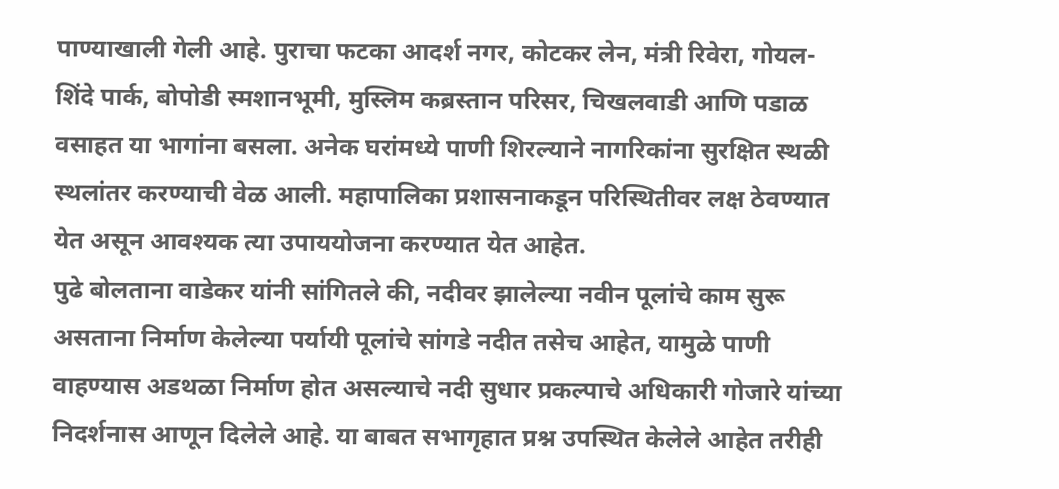पाण्याखाली गेली आहे. पुराचा फटका आदर्श नगर, कोटकर लेन, मंत्री रिवेरा, गोयल-शिंदे पार्क, बोपोडी स्मशानभूमी, मुस्लिम कब्रस्तान परिसर, चिखलवाडी आणि पडाळ वसाहत या भागांना बसला. अनेक घरांमध्ये पाणी शिरल्याने नागरिकांना सुरक्षित स्थळी स्थलांतर करण्याची वेळ आली. महापालिका प्रशासनाकडून परिस्थितीवर लक्ष ठेवण्यात येत असून आवश्यक त्या उपाययोजना करण्यात येत आहेत.
पुढे बोलताना वाडेकर यांनी सांगितले की, नदीवर झालेल्या नवीन पूलांचे काम सुरू असताना निर्माण केलेल्या पर्यायी पूलांचे सांगडे नदीत तसेच आहेत, यामुळे पाणी वाहण्यास अडथळा निर्माण होत असल्याचे नदी सुधार प्रकल्पाचे अधिकारी गोजारे यांच्या निदर्शनास आणून दिलेले आहे. या बाबत सभागृहात प्रश्न उपस्थित केलेले आहेत तरीही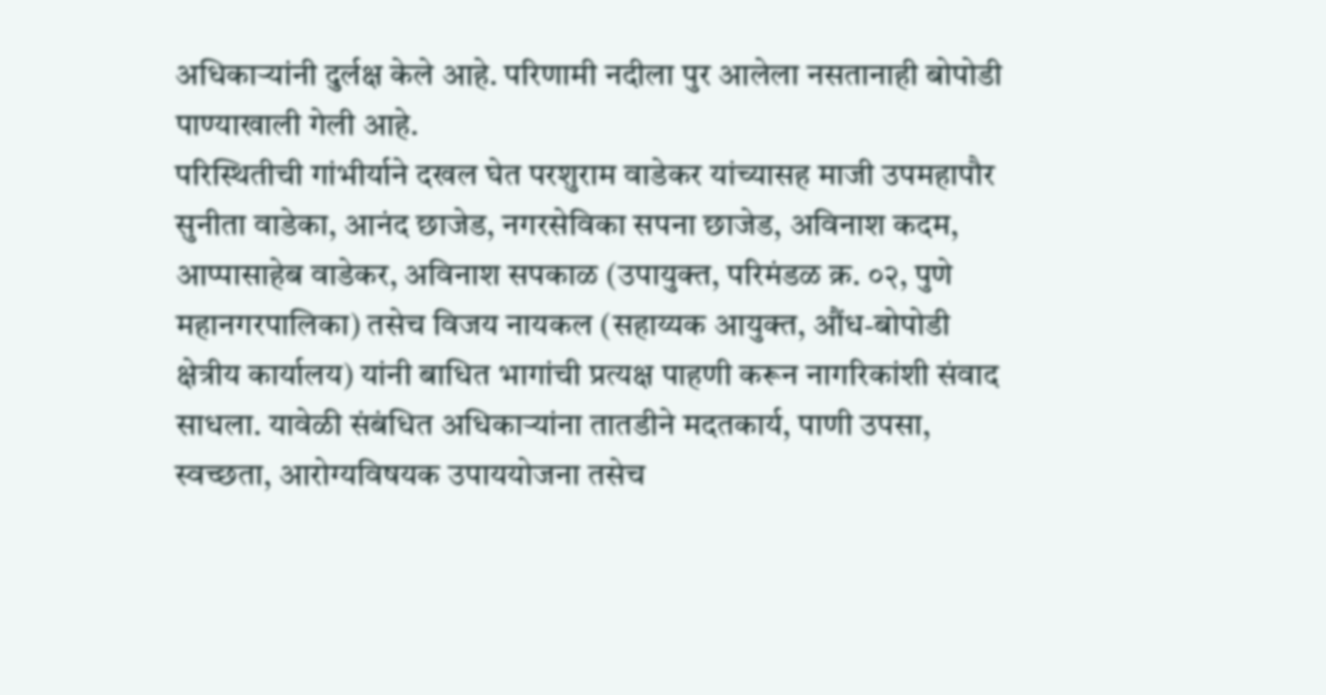अधिकाऱ्यांनी दुर्लक्ष केले आहे. परिणामी नदीला पुर आलेला नसतानाही बोपोडी पाण्याखाली गेली आहे.
परिस्थितीची गांभीर्याने दखल घेत परशुराम वाडेकर यांच्यासह माजी उपमहापौर सुनीता वाडेका, आनंद छाजेड, नगरसेविका सपना छाजेड, अविनाश कदम, आप्पासाहेब वाडेकर, अविनाश सपकाळ (उपायुक्त, परिमंडळ क्र. ०२, पुणे महानगरपालिका) तसेच विजय नायकल (सहाय्यक आयुक्त, औंध-बोपोडी क्षेत्रीय कार्यालय) यांनी बाधित भागांची प्रत्यक्ष पाहणी करून नागरिकांशी संवाद साधला. यावेळी संबंधित अधिकाऱ्यांना तातडीने मदतकार्य, पाणी उपसा, स्वच्छता, आरोग्यविषयक उपाययोजना तसेच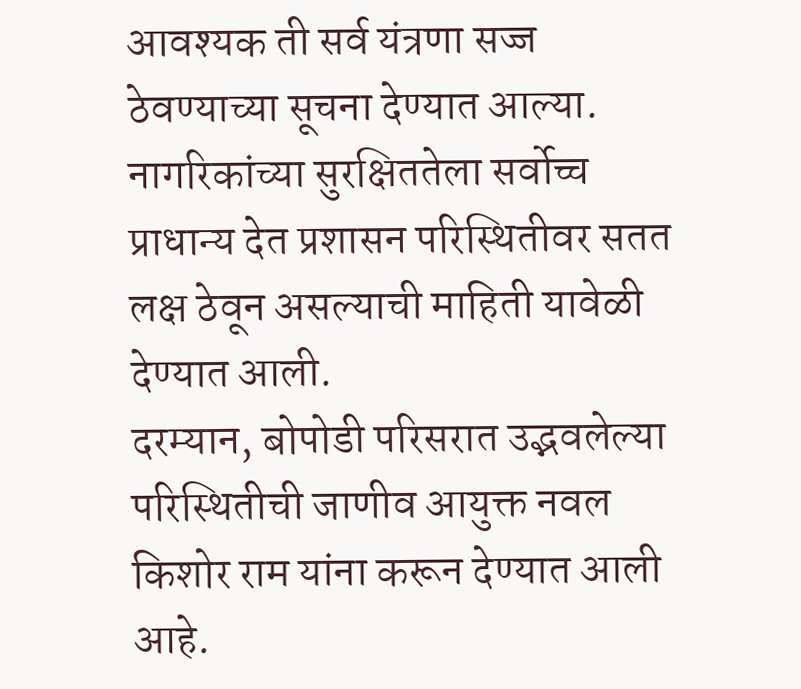आवश्यक ती सर्व यंत्रणा सज्ज ठेवण्याच्या सूचना देण्यात आल्या. नागरिकांच्या सुरक्षिततेला सर्वोच्च प्राधान्य देत प्रशासन परिस्थितीवर सतत लक्ष ठेवून असल्याची माहिती यावेळी देण्यात आली.
दरम्यान, बोपोडी परिसरात उद्भवलेल्या परिस्थितीची जाणीव आयुक्त नवल किशोर राम यांना करून देण्यात आली आहे.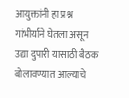आयुक्तांनी हा प्रश्न गांभीर्याने घेतला असून उद्या दुपारी यासाठी बैठक बोलावण्यात आल्याचे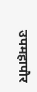उपमहापौर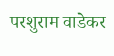परशुराम वाडेकर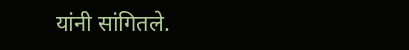यांनी सांगितले.